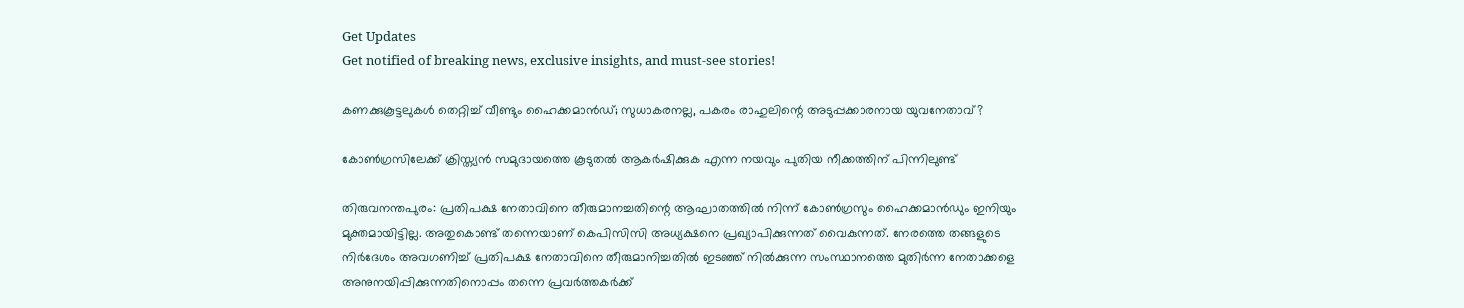Get Updates
Get notified of breaking news, exclusive insights, and must-see stories!

കണക്കുകൂട്ടലുകൾ തെറ്റിച്ച് വീണ്ടും ഹൈക്കമാൻഡ്; സുധാകരനല്ല, പകരം രാഹുലിന്റെ അടുപ്പക്കാരനായ യുവനേതാവ്?

കോണ്‍ഗ്രസിലേക്ക് ക്രിസ്ത്യന്‍ സമുദായത്തെ കൂടുതല്‍ ആകര്‍ഷിക്കുക എന്ന നയവും പുതിയ നീക്കത്തിന് പിന്നിലുണ്ട്

തിരുവനന്തപുരം: പ്രതിപക്ഷ നേതാവിനെ തീരുമാനച്ചതിന്റെ ആഘാതത്തിൽ നിന്ന് കോൺഗ്രസും ഹൈക്കമാൻഡും ഇനിയും മുക്തമായിട്ടില്ല. അതുകൊണ്ട് തന്നെയാണ് കെപിസിസി അധ്യക്ഷനെ പ്രഖ്യാപിക്കുന്നത് വൈകുന്നത്. നേരത്തെ തങ്ങളുടെ നിർദേശം അവഗണിച്ച് പ്രതിപക്ഷ നേതാവിനെ തീരുമാനിച്ചതിൽ ഇടഞ്ഞ് നിൽക്കുന്ന സംസ്ഥാനത്തെ മുതിർന്ന നേതാക്കളെ അനുനയിപ്പിക്കുന്നതിനൊപ്പം തന്നെ പ്രവർത്തകർക്ക്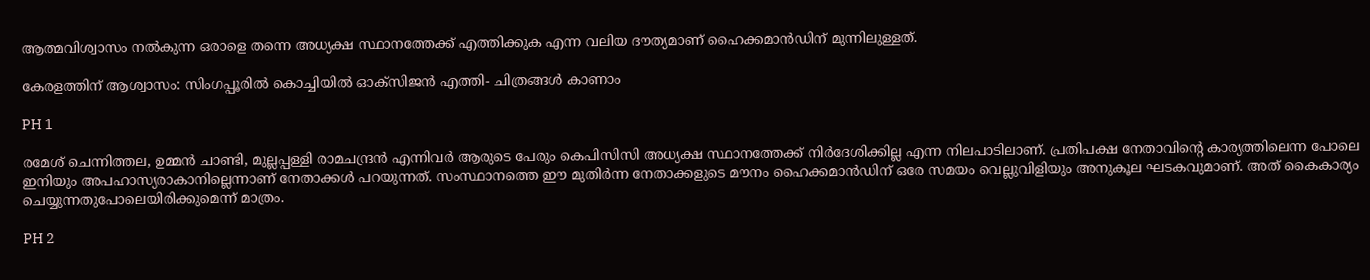ആത്മവിശ്വാസം നൽകുന്ന ഒരാളെ തന്നെ അധ്യക്ഷ സ്ഥാനത്തേക്ക് എത്തിക്കുക എന്ന വലിയ ദൗത്യമാണ് ഹൈക്കമാൻഡിന് മുന്നിലുള്ളത്.

കേരളത്തിന് ആശ്വാസം: സിംഗപ്പൂരില്‍ കൊച്ചിയില്‍ ഓക്‌സിജന്‍ എത്തി- ചിത്രങ്ങള്‍ കാണാം

PH 1

രമേശ് ചെന്നിത്തല, ഉമ്മൻ ചാണ്ടി, മുല്ലപ്പള്ളി രാമചന്ദ്രൻ എന്നിവർ ആരുടെ പേരും കെപിസിസി അധ്യക്ഷ സ്ഥാനത്തേക്ക് നിർദേശിക്കില്ല എന്ന നിലപാടിലാണ്. പ്രതിപക്ഷ നേതാവിന്റെ കാര്യത്തിലെന്ന പോലെ ഇനിയും അപഹാസ്യരാകാനില്ലെന്നാണ് നേതാക്കൾ പറയുന്നത്. സംസ്ഥാനത്തെ ഈ മുതിർന്ന നേതാക്കളുടെ മൗനം ഹൈക്കമാൻഡിന് ഒരേ സമയം വെല്ലുവിളിയും അനുകൂല ഘടകവുമാണ്. അത് കൈകാര്യം ചെയ്യുന്നതുപോലെയിരിക്കുമെന്ന് മാത്രം.

PH 2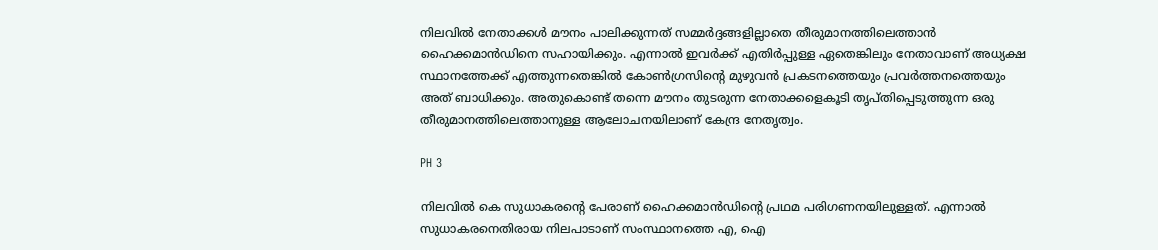നിലവിൽ നേതാക്കൾ മൗനം പാലിക്കുന്നത് സമ്മർദ്ദങ്ങളില്ലാതെ തീരുമാനത്തിലെത്താൻ ഹൈക്കമാൻഡിനെ സഹായിക്കും. എന്നാൽ ഇവർക്ക് എതിർപ്പുള്ള ഏതെങ്കിലും നേതാവാണ് അധ്യക്ഷ സ്ഥാനത്തേക്ക് എത്തുന്നതെങ്കിൽ കോൺഗ്രസിന്റെ മുഴുവൻ പ്രകടനത്തെയും പ്രവർത്തനത്തെയും അത് ബാധിക്കും. അതുകൊണ്ട് തന്നെ മൗനം തുടരുന്ന നേതാക്കളെകൂടി തൃപ്തിപ്പെടുത്തുന്ന ഒരു തീരുമാനത്തിലെത്താനുള്ള ആലോചനയിലാണ് കേന്ദ്ര നേതൃത്വം.

PH 3

നിലവിൽ കെ സുധാകരന്റെ പേരാണ് ഹൈക്കമാൻഡിന്റെ പ്രഥമ പരിഗണനയിലുള്ളത്. എന്നാൽ സുധാകരനെതിരായ നിലപാടാണ് സംസ്ഥാനത്തെ എ, ഐ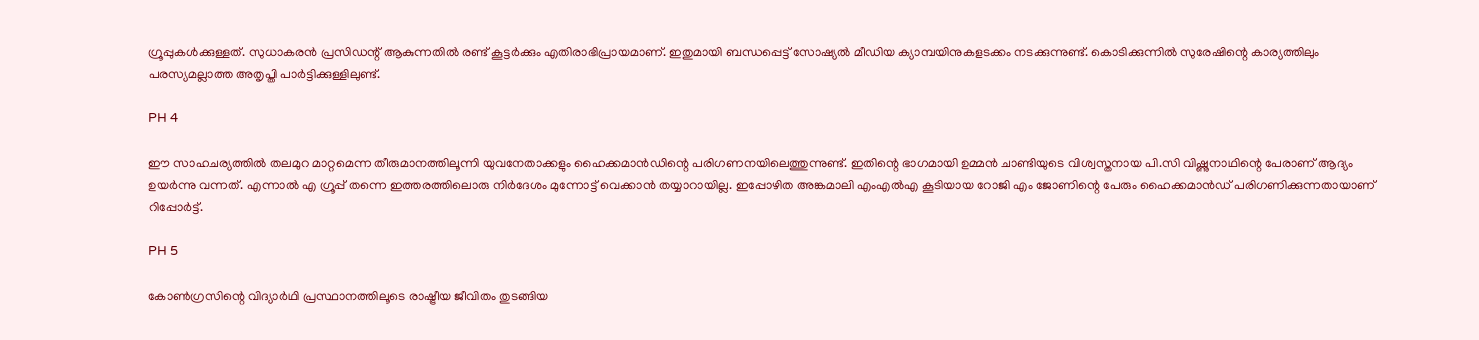ഗ്രൂപ്പുകൾക്കുള്ളത്. സുധാകരൻ പ്രസിഡന്റ് ആകുന്നതിൽ രണ്ട് കൂട്ടർക്കും എതിരാഭിപ്രായമാണ്. ഇതുമായി ബന്ധപ്പെട്ട് സോഷ്യൽ മീഡിയ ക്യാമ്പയിനുകളടക്കം നടക്കുന്നുണ്ട്. കൊടിക്കുന്നിൽ സുരേഷിന്റെ കാര്യത്തിലും പരസ്യമല്ലാത്ത അതൃപ്തി പാർട്ടിക്കുള്ളിലുണ്ട്.

PH 4

ഈ സാഹചര്യത്തിൽ തലമുറ മാറ്റമെന്ന തീരുമാനത്തിലൂന്നി യുവനേതാക്കളും ഹൈക്കമാൻഡിന്റെ പരിഗണനയിലെത്തുന്നുണ്ട്. ഇതിന്റെ ഭാഗമായി ഉമ്മൻ ചാണ്ടിയുടെ വിശ്വസ്തനായ പി.സി വിഷ്ണുനാഥിന്റെ പേരാണ് ആദ്യം ഉയർന്നു വന്നത്. എന്നാൽ എ ഗ്രൂപ്പ് തന്നെ ഇത്തരത്തിലൊരു നിർദേശം മുന്നോട്ട് വെക്കാൻ തയ്യാറായില്ല. ഇപ്പോഴിത അങ്കമാലി എംഎൽഎ കൂടിയായ റോജി എം ജോണിന്റെ പേരും ഹൈക്കമാൻഡ് പരിഗണിക്കുന്നതായാണ് റിപ്പോർട്ട്.

PH 5

കോൺഗ്രസിന്റെ വിദ്യാർഥി പ്രസ്ഥാനത്തിലൂടെ രാഷ്ട്രീയ ജീവിതം തുടങ്ങിയ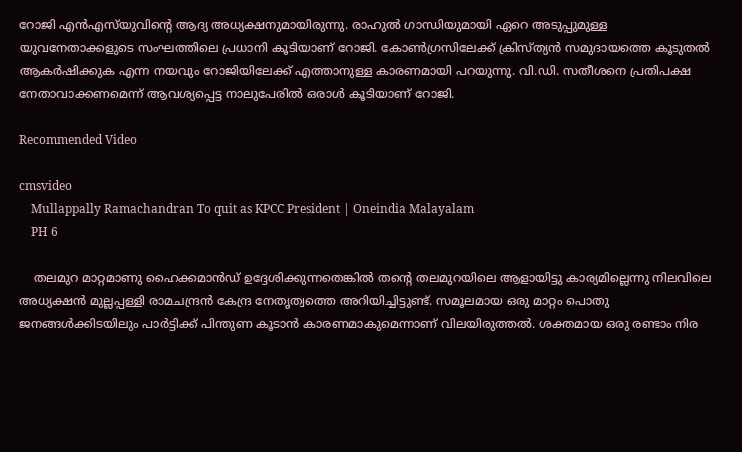റോജി എൻഎസ്‌യുവിന്റെ ആദ്യ അധ്യക്ഷനുമായിരുന്നു. രാഹുൽ ഗാന്ധിയുമായി ഏറെ അടുപ്പുമുള്ള യുവനേതാക്കളുടെ സംഘത്തിലെ പ്രധാനി കൂടിയാണ് റോജി. കോണ്‍ഗ്രസിലേക്ക് ക്രിസ്ത്യന്‍ സമുദായത്തെ കൂടുതല്‍ ആകര്‍ഷിക്കുക എന്ന നയവും റോജിയിലേക്ക് എത്താനുള്ള കാരണമായി പറയുന്നു. വി.ഡി. സതീശനെ പ്രതിപക്ഷ നേതാവാക്കണമെന്ന് ആവശ്യപ്പെട്ട നാലുപേരില്‍ ഒരാള്‍ കൂടിയാണ് റോജി.

Recommended Video

cmsvideo
    Mullappally Ramachandran To quit as KPCC President | Oneindia Malayalam
    PH 6

    തലമുറ മാറ്റമാണു ഹൈക്കമാൻ‍ഡ് ഉദ്ദേശിക്കുന്നതെങ്കിൽ തന്റെ തലമുറയിലെ ആളായിട്ടു കാര്യമില്ലെന്നു നിലവിലെ അധ്യക്ഷൻ മുല്ലപ്പള്ളി രാമചന്ദ്രൻ കേന്ദ്ര നേതൃത്വത്തെ അറിയിച്ചിട്ടുണ്ട്. സമൂലമായ ഒരു മാറ്റം പൊതു ജനങ്ങൾക്കിടയിലും പാർട്ടിക്ക് പിന്തുണ കൂടാൻ കാരണമാകുമെന്നാണ് വിലയിരുത്തൽ. ശക്തമായ ഒരു രണ്ടാം നിര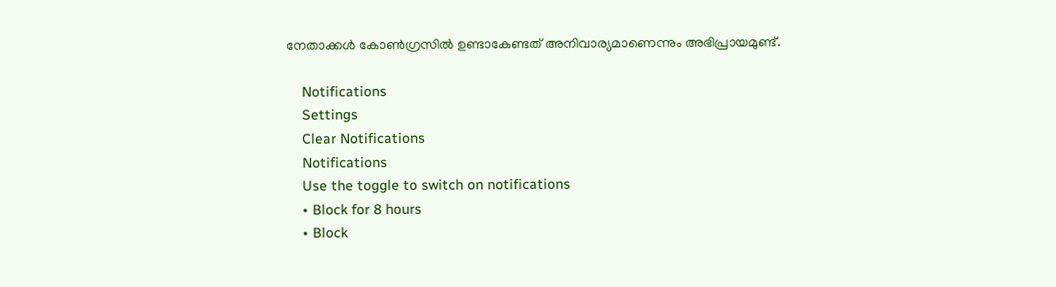നേതാക്കൾ കോൺഗ്രസിൽ ഉണ്ടാകേണ്ടത് അനിവാര്യമാണെന്നും അഭിപ്രായമുണ്ട്.

    Notifications
    Settings
    Clear Notifications
    Notifications
    Use the toggle to switch on notifications
    • Block for 8 hours
    • Block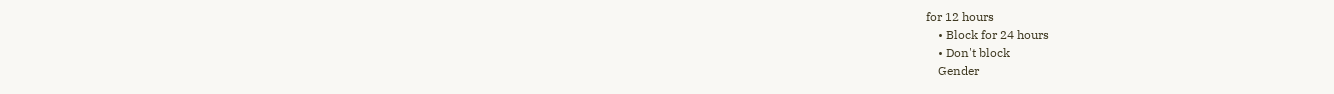for 12 hours
    • Block for 24 hours
    • Don't block
    Gender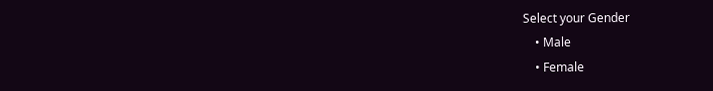Select your Gender
    • Male
    • Female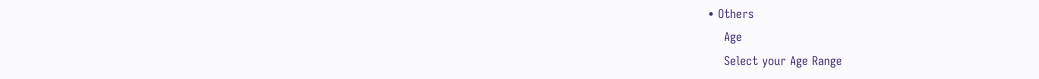• Others
    Age
    Select your Age Range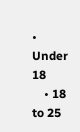• Under 18
    • 18 to 25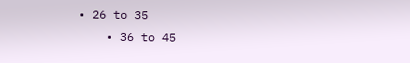• 26 to 35
    • 36 to 45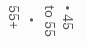• 45 to 55
    • 55+